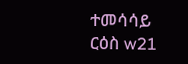ተመሳሳይ ርዕስ w21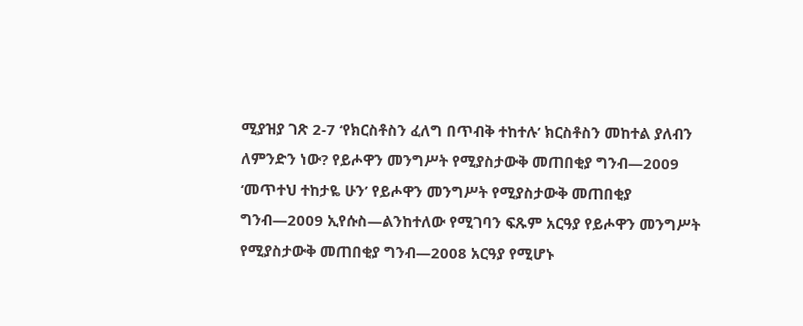ሚያዝያ ገጽ 2-7 ‘የክርስቶስን ፈለግ በጥብቅ ተከተሉ’ ክርስቶስን መከተል ያለብን ለምንድን ነው? የይሖዋን መንግሥት የሚያስታውቅ መጠበቂያ ግንብ—2009 ‘መጥተህ ተከታዬ ሁን’ የይሖዋን መንግሥት የሚያስታውቅ መጠበቂያ ግንብ—2009 ኢየሱስ—ልንከተለው የሚገባን ፍጹም አርዓያ የይሖዋን መንግሥት የሚያስታውቅ መጠበቂያ ግንብ—2008 አርዓያ የሚሆኑ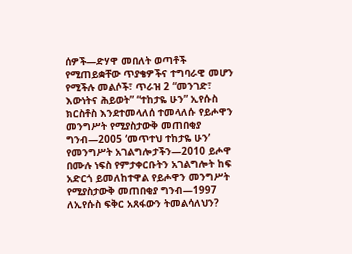ሰዎች—ድሃዋ መበለት ወጣቶች የሚጠይቋቸው ጥያቄዎችና ተግባራዊ መሆን የሚችሉ መልሶች፣ ጥራዝ 2 “መንገድ፣ እውነትና ሕይወት” “ተከታዬ ሁን” ኢየሱስ ክርስቶስ እንደተመላለሰ ተመላለሱ የይሖዋን መንግሥት የሚያስታውቅ መጠበቂያ ግንብ—2005 ‘መጥተህ ተከታዬ ሁን’ የመንግሥት አገልግሎታችን—2010 ይሖዋ በሙሉ ነፍስ የምታቀርቡትን አገልግሎት ከፍ አድርጎ ይመለከተዋል የይሖዋን መንግሥት የሚያስታውቅ መጠበቂያ ግንብ—1997 ለኢየሱስ ፍቅር አጸፋውን ትመልሳለህን?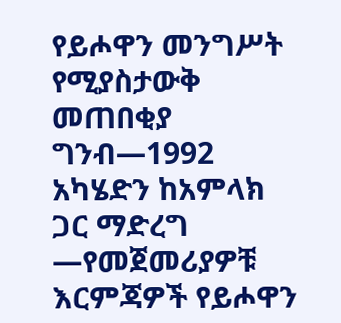የይሖዋን መንግሥት የሚያስታውቅ መጠበቂያ ግንብ—1992 አካሄድን ከአምላክ ጋር ማድረግ —የመጀመሪያዎቹ እርምጃዎች የይሖዋን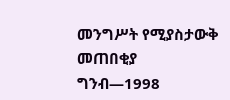መንግሥት የሚያስታውቅ መጠበቂያ ግንብ—1998